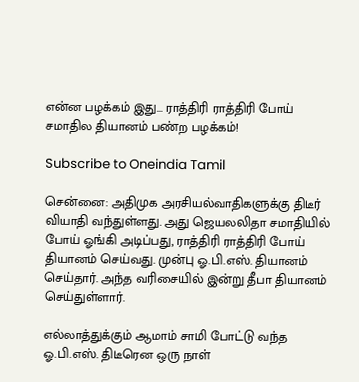என்ன பழக்கம் இது... ராத்திரி ராத்திரி போய் சமாதில தியானம் பண்ற பழக்கம்!

Subscribe to Oneindia Tamil

சென்னை: அதிமுக அரசியல்வாதிகளுக்கு திடீர் வியாதி வந்துள்ளது. அது ஜெயலலிதா சமாதியில் போய் ஓங்கி அடிப்பது, ராத்திரி ராத்திரி போய் தியானம் செய்வது. முன்பு ஓ.பி.எஸ். தியானம் செய்தார். அந்த வரிசையில் இன்று தீபா தியானம் செய்துள்ளார்.

எல்லாத்துக்கும் ஆமாம் சாமி போட்டு வந்த ஓ.பி.எஸ். திடீரென ஒரு நாள்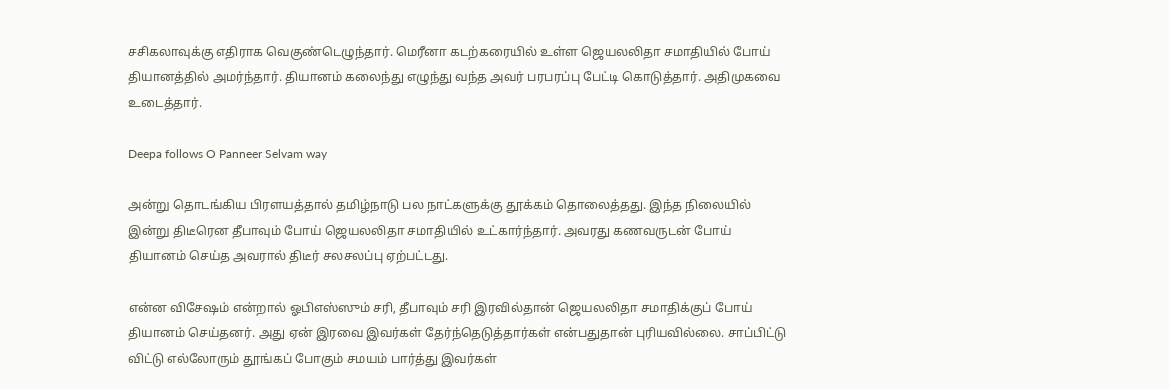சசிகலாவுக்கு எதிராக வெகுண்டெழுந்தார். மெரீனா கடற்கரையில் உள்ள ஜெயலலிதா சமாதியில் போய் தியானத்தில் அமர்ந்தார். தியானம் கலைந்து எழுந்து வந்த அவர் பரபரப்பு பேட்டி கொடுத்தார். அதிமுகவை உடைத்தார்.

Deepa follows O Panneer Selvam way

அன்று தொடங்கிய பிரளயத்தால் தமிழ்நாடு பல நாட்களுக்கு தூக்கம் தொலைத்தது. இந்த நிலையில் இன்று திடீரென தீபாவும் போய் ஜெயலலிதா சமாதியில் உட்கார்ந்தார். அவரது கணவருடன் போய் தியானம் செய்த அவரால் திடீர் சலசலப்பு ஏற்பட்டது.

என்ன விசேஷம் என்றால் ஓபிஎஸ்ஸும் சரி, தீபாவும் சரி இரவில்தான் ஜெயலலிதா சமாதிக்குப் போய் தியானம் செய்தனர். அது ஏன் இரவை இவர்கள் தேர்ந்தெடுத்தார்கள் என்பதுதான் புரியவில்லை. சாப்பிட்டு விட்டு எல்லோரும் தூங்கப் போகும் சமயம் பார்த்து இவர்கள்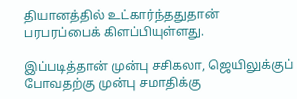தியானத்தில் உட்கார்ந்ததுதான் பரபரப்பைக் கிளப்பியுள்ளது.

இப்படித்தான் முன்பு சசிகலா, ஜெயிலுக்குப் போவதற்கு முன்பு சமாதிக்கு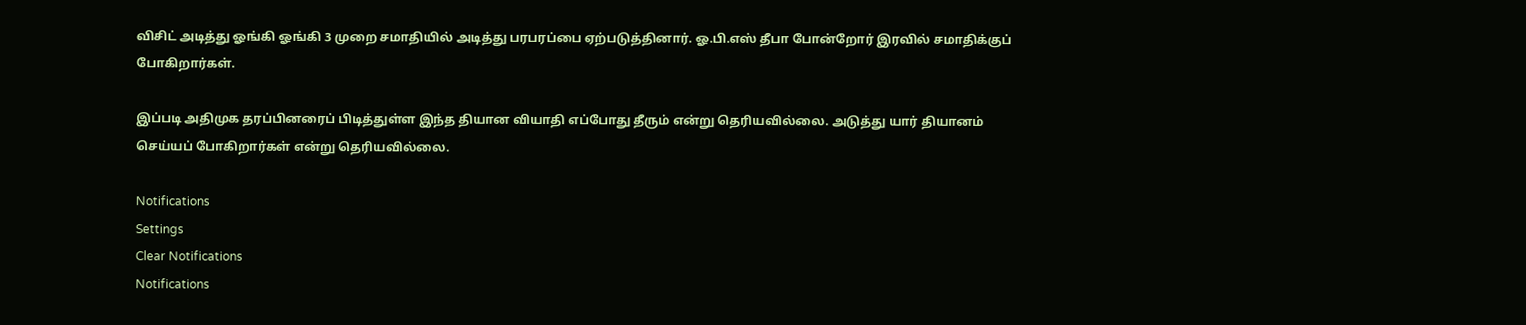விசிட் அடித்து ஓங்கி ஓங்கி 3 முறை சமாதியில் அடித்து பரபரப்பை ஏற்படுத்தினார். ஓ.பி.எஸ் தீபா போன்றோர் இரவில் சமாதிக்குப் போகிறார்கள்.

இப்படி அதிமுக தரப்பினரைப் பிடித்துள்ள இந்த தியான வியாதி எப்போது தீரும் என்று தெரியவில்லை. அடுத்து யார் தியானம் செய்யப் போகிறார்கள் என்று தெரியவில்லை.

Notifications
Settings
Clear Notifications
Notifications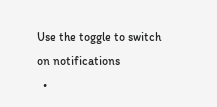Use the toggle to switch on notifications
  •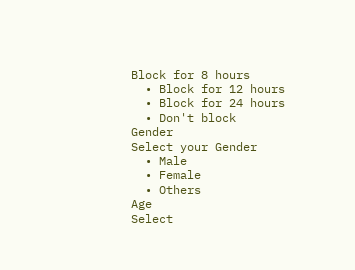Block for 8 hours
  • Block for 12 hours
  • Block for 24 hours
  • Don't block
Gender
Select your Gender
  • Male
  • Female
  • Others
Age
Select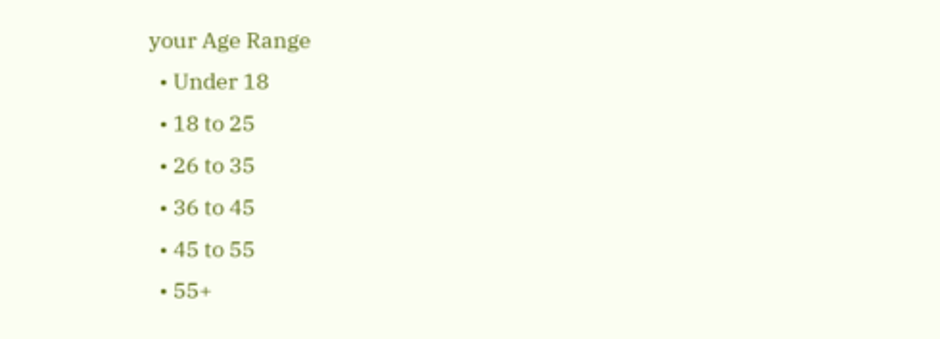your Age Range
  • Under 18
  • 18 to 25
  • 26 to 35
  • 36 to 45
  • 45 to 55
  • 55+